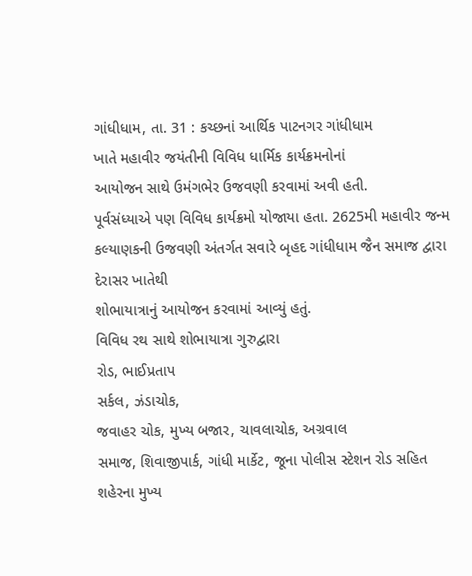ગાંધીધામ, તા. 31 : કચ્છનાં આર્થિક પાટનગર ગાંધીધામ
ખાતે મહાવીર જયંતીની વિવિધ ધાર્મિક કાર્યક્રમનોનાં
આયોજન સાથે ઉમંગભેર ઉજવણી કરવામાં અવી હતી.
પૂર્વસંધ્યાએ પણ વિવિધ કાર્યક્રમો યોજાયા હતા. 2625મી મહાવીર જન્મ કલ્યાણકની ઉજવણી અંતર્ગત સવારે બૃહદ ગાંધીધામ જૈન સમાજ દ્વારા દેરાસર ખાતેથી
શોભાયાત્રાનું આયોજન કરવામાં આવ્યું હતું.
વિવિધ રથ સાથે શોભાયાત્રા ગુરુદ્વારા
રોડ, ભાઈપ્રતાપ
સર્કલ, ઝંડાચોક,
જવાહર ચોક, મુખ્ય બજાર, ચાવલાચોક, અગ્રવાલ
સમાજ, શિવાજીપાર્ક, ગાંધી માર્કેટ, જૂના પોલીસ સ્ટેશન રોડ સહિત શહેરના મુખ્ય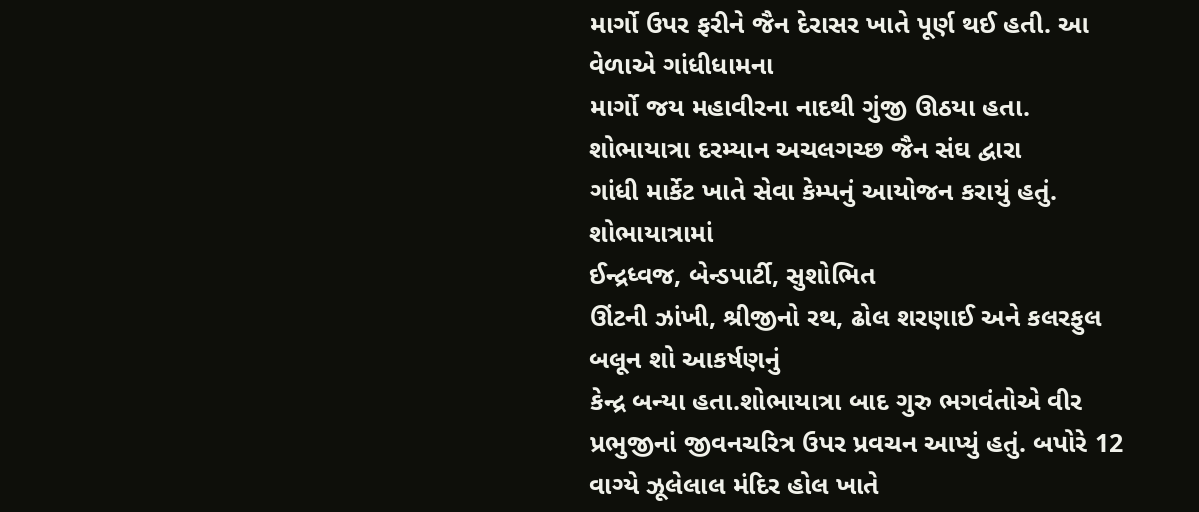માર્ગો ઉપર ફરીને જૈન દેરાસર ખાતે પૂર્ણ થઈ હતી. આ વેળાએ ગાંધીધામના
માર્ગો જય મહાવીરના નાદથી ગુંજી ઊઠયા હતા.
શોભાયાત્રા દરમ્યાન અચલગચ્છ જૈન સંઘ દ્વારા
ગાંધી માર્કેટ ખાતે સેવા કેમ્પનું આયોજન કરાયું હતું. શોભાયાત્રામાં
ઈન્દ્રધ્વજ, બેન્ડપાર્ટી, સુશોભિત
ઊંટની ઝાંખી, શ્રીજીનો રથ, ઢોલ શરણાઈ અને કલરફુલ બલૂન શો આકર્ષણનું
કેન્દ્ર બન્યા હતા.શોભાયાત્રા બાદ ગુરુ ભગવંતોએ વીર પ્રભુજીનાં જીવનચરિત્ર ઉપર પ્રવચન આપ્યું હતું. બપોરે 12 વાગ્યે ઝૂલેલાલ મંદિર હોલ ખાતે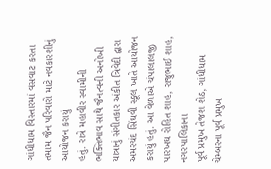ગાંધીધામ વિસ્તારમાં વસવાટ કરતા
તમામ જૈન પરિવારો માટે નવકારશીનું આયોજન કરાયું
હતું. રાત્રે મહાવીર સ્વામીની ભક્તિભાવ સાથે જૈનત્વની અનોખી યાત્રાનું સંગીતકાર અંકીત ત્રિવેદી દ્વારા
અમરચંદ સિંઘવી સ્કૂલ ખાતે આયોજન કરાયું હતું. આ વેળાએ ચંપાલાલજી પારખઘ રોહિત શાહ, રાજુભાઈ શાહ, નગરપાલિકાના
પૂર્વ પ્રમુખ તેજશ શેઠ, ગાંધીધામ ચેમ્બરના પૂર્વ પ્રમુખ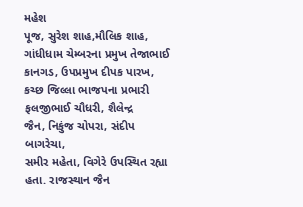મહેશ
પૂજ, સુરેશ શાહ,મૌલિક શાહ, ગાંધીધામ ચેમ્બરના પ્રમુખ તેજાભાઈ
કાનગડ, ઉપપ્રમુખ દીપક પારખ, કચ્છ જિલ્લા ભાજપના પ્રભારી ફલજીભાઈ ચૌધરી, શૈલેન્દ્ર
જૈન, નિકુંજ ચોપરા, સંદીપ બાગરેચા,
સમીર મહેતા, વિગેરે ઉપસ્થિત રહ્યા હતા. રાજસ્થાન જૈન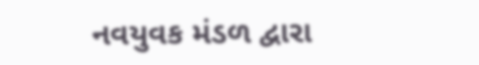નવયુવક મંડળ દ્વારા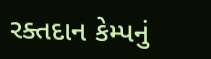રક્તદાન કેમ્પનું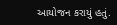આયોજન કરાયું હતું.